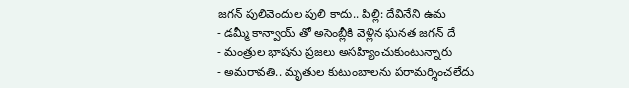జగన్ పులివెందుల పులి కాదు.. పిల్లి: దేవినేని ఉమ
- డమ్మీ కాన్వాయ్ తో అసెంబ్లీకి వెళ్లిన ఘనత జగన్ దే
- మంత్రుల భాషను ప్రజలు అసహ్యించుకుంటున్నారు
- అమరావతి.. మృతుల కుటుంబాలను పరామర్శించలేదు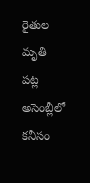రైతుల మృతి పట్ల అసెంబ్లీలో కనీసం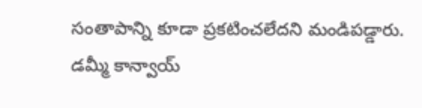సంతాపాన్ని కూడా ప్రకటించలేదని మండిపడ్డారు. డమ్మీ కాన్వాయ్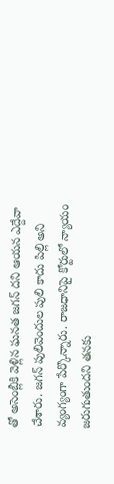తో అసెంబ్లీకి వెళ్లిన ఘనత జగన్ దని ఆయన ఎద్దేవా చేశారు. జగన్ పులివెందుల పులి కాదు పిల్లి అని వ్యంగ్యంగా పేర్కొన్నారు. రాజధానిపై కోర్టులో న్యాయం జరుగుతుందని తనకు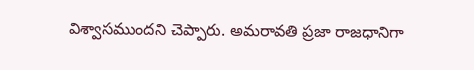విశ్వాసముందని చెప్పారు. అమరావతి ప్రజా రాజధానిగా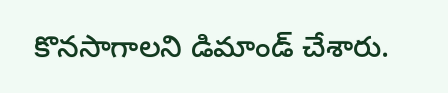కొనసాగాలని డిమాండ్ చేశారు.